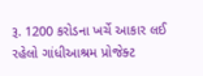રૂ. 1200 કરોડના ખર્ચે આકાર લઈ રહેલો ગાંધીઆશ્રમ પ્રોજેક્ટ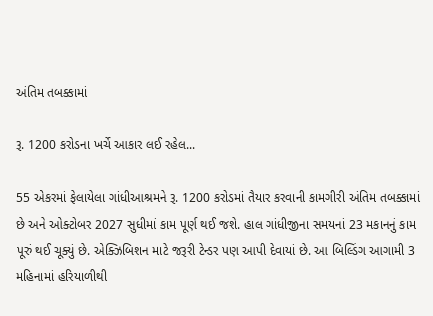અંતિમ તબક્કામાં

રૂ. 1200 કરોડના ખર્ચે આકાર લઈ રહેલ...

55 એકરમાં ફેલાયેલા ગાંધીઆશ્રમને રૂ. 1200 કરોડમાં તૈયાર કરવાની કામગીરી અંતિમ તબક્કામાં છે અને ઓક્ટોબર 2027 સુધીમાં કામ પૂર્ણ થઈ જશે. હાલ ગાંધીજીના સમયનાં 23 મકાનનું કામ પૂરું થઈ ચૂક્યું છે. એક્ઝિબિશન માટે જરૂરી ટેન્ડર પણ આપી દેવાયાં છે. આ બિલ્ડિંગ આગામી 3 મહિનામાં હરિયાળીથી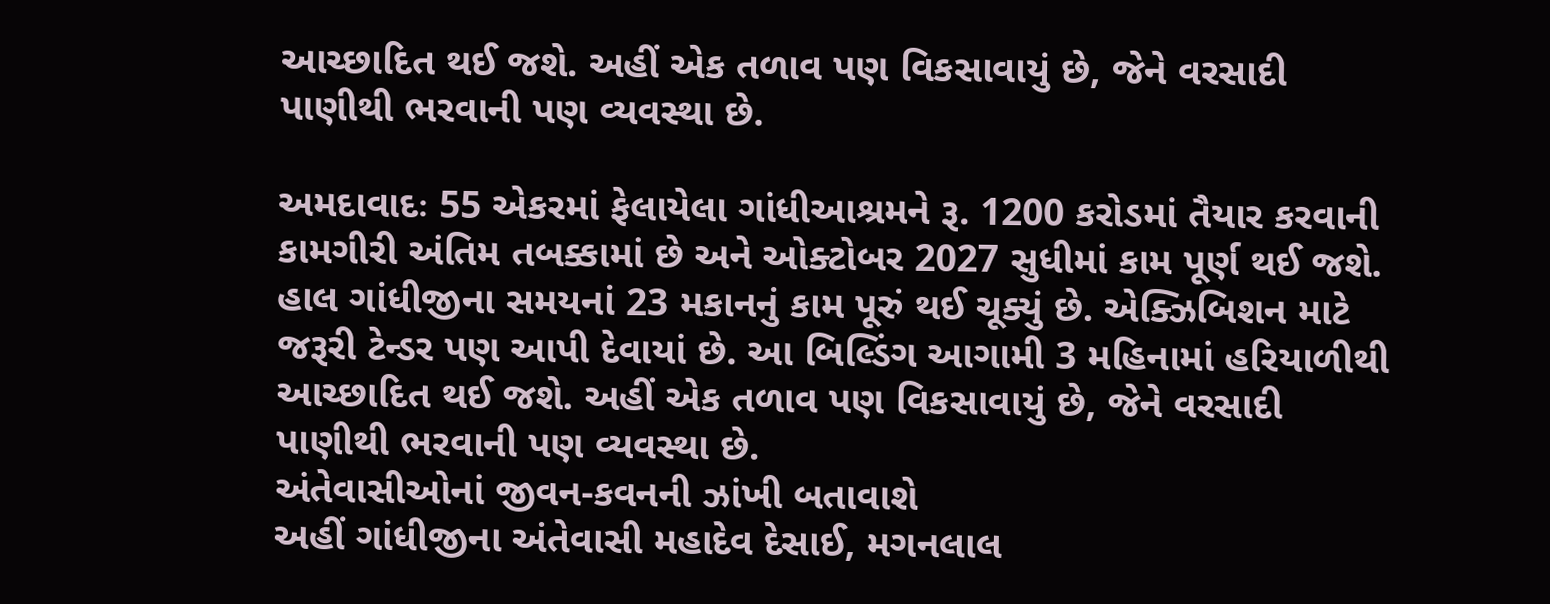આચ્છાદિત થઈ જશે. અહીં એક તળાવ પણ વિકસાવાયું છે, જેને વરસાદી પાણીથી ભરવાની પણ વ્યવસ્થા છે.

અમદાવાદઃ 55 એકરમાં ફેલાયેલા ગાંધીઆશ્રમને રૂ. 1200 કરોડમાં તૈયાર કરવાની કામગીરી અંતિમ તબક્કામાં છે અને ઓક્ટોબર 2027 સુધીમાં કામ પૂર્ણ થઈ જશે. હાલ ગાંધીજીના સમયનાં 23 મકાનનું કામ પૂરું થઈ ચૂક્યું છે. એક્ઝિબિશન માટે જરૂરી ટેન્ડર પણ આપી દેવાયાં છે. આ બિલ્ડિંગ આગામી 3 મહિનામાં હરિયાળીથી આચ્છાદિત થઈ જશે. અહીં એક તળાવ પણ વિકસાવાયું છે, જેને વરસાદી પાણીથી ભરવાની પણ વ્યવસ્થા છે.
અંતેવાસીઓનાં જીવન-કવનની ઝાંખી બતાવાશે
અહીં ગાંધીજીના અંતેવાસી મહાદેવ દેસાઈ, મગનલાલ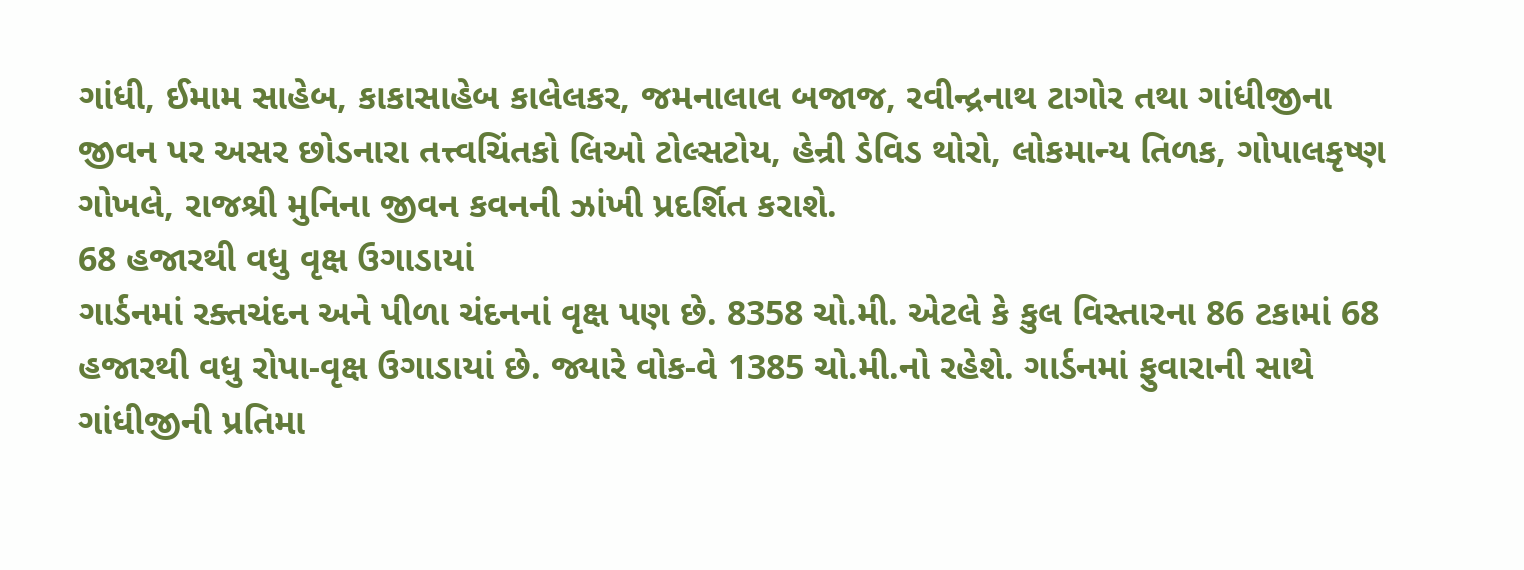ગાંધી, ઈમામ સાહેબ, કાકાસાહેબ કાલેલકર, જમનાલાલ બજાજ, રવીન્દ્રનાથ ટાગોર તથા ગાંધીજીના જીવન પર અસર છોડનારા તત્ત્વચિંતકો લિઓ ટોલ્સટોય, હેન્રી ડેવિડ થોરો, લોકમાન્ય તિળક, ગોપાલકૃષ્ણ ગોખલે, રાજશ્રી મુનિના જીવન કવનની ઝાંખી પ્રદર્શિત કરાશે.
68 હજારથી વધુ વૃક્ષ ઉગાડાયાં
ગાર્ડનમાં રક્તચંદન અને પીળા ચંદનનાં વૃક્ષ પણ છે. 8358 ચો.મી. એટલે કે કુલ વિસ્તારના 86 ટકામાં 68 હજારથી વધુ રોપા-વૃક્ષ ઉગાડાયાં છે. જ્યારે વોક-વે 1385 ચો.મી.નો રહેશે. ગાર્ડનમાં ફુવારાની સાથે ગાંધીજીની પ્રતિમા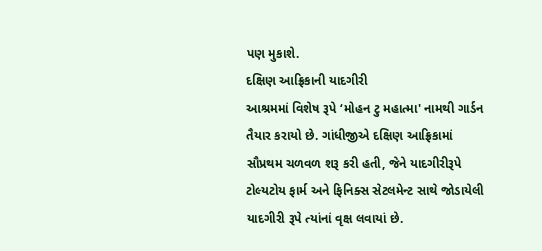પણ મુકાશે.
દક્ષિણ આફ્રિકાની યાદગીરી
આશ્રમમાં વિશેષ રૂપે ‘મોહન ટુ મહાત્મા' નામથી ગાર્ડન તૈયાર કરાયો છે. ગાંધીજીએ દક્ષિણ આફ્રિકામાં સૌપ્રથમ ચળવળ શરૂ કરી હતી, જેને યાદગીરીરૂપે ટોલ્યટોય ફાર્મ અને ફિનિક્સ સેટલમેન્ટ સાથે જોડાયેલી યાદગીરી રૂપે ત્યાંનાં વૃક્ષ લવાયાં છે.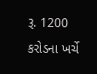રૂ. 1200 કરોડના ખર્ચે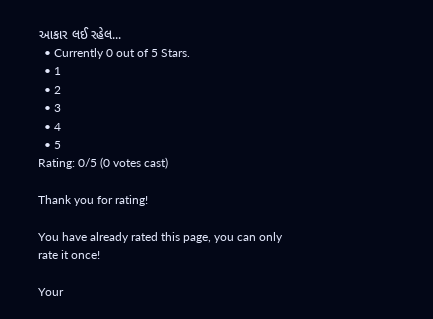આકાર લઈ રહેલ...
  • Currently 0 out of 5 Stars.
  • 1
  • 2
  • 3
  • 4
  • 5
Rating: 0/5 (0 votes cast)

Thank you for rating!

You have already rated this page, you can only rate it once!

Your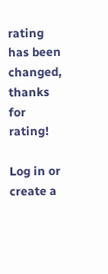rating has been changed, thanks for rating!

Log in or create a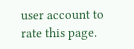user account to rate this page.